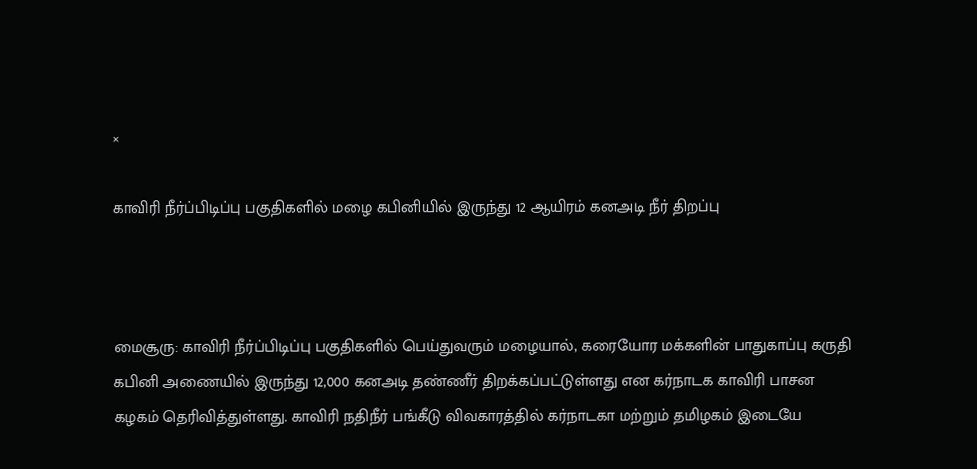×

காவிரி நீர்ப்பிடிப்பு பகுதிகளில் மழை கபினியில் இருந்து 12 ஆயிரம் கனஅடி நீர் திறப்பு



மைசூரு: காவிரி நீர்ப்பிடிப்பு பகுதிகளில் பெய்துவரும் மழையால், கரையோர மக்களின் பாதுகாப்பு கருதி கபினி அணையில் இருந்து 12,000 கனஅடி தண்ணீர் திறக்கப்பட்டுள்ளது என கர்நாடக காவிரி பாசன கழகம் தெரிவித்துள்ளது. காவிரி நதிநீர் பங்கீடு விவகாரத்தில் கர்நாடகா மற்றும் தமிழகம் இடையே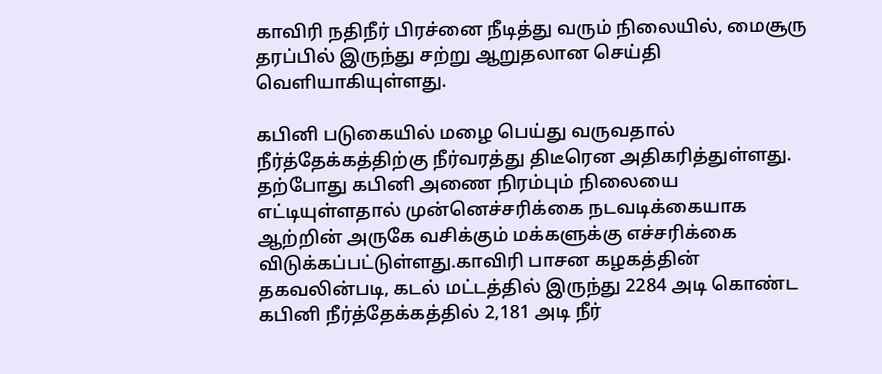காவிரி நதிநீர் பிரச்னை நீடித்து வரும் நிலையில், மைசூரு தரப்பில் இருந்து சற்று ஆறுதலான செய்தி வெளியாகியுள்ளது.

கபினி படுகையில் மழை பெய்து வருவதால் நீர்த்தேக்கத்திற்கு நீர்வரத்து திடீரென அதிகரித்துள்ளது. தற்போது கபினி அணை நிரம்பும் நிலையை எட்டியுள்ளதால் முன்னெச்சரிக்கை நடவடிக்கையாக ஆற்றின் அருகே வசிக்கும் மக்களுக்கு எச்சரிக்கை விடுக்கப்பட்டுள்ளது.காவிரி பாசன கழகத்தின் தகவலின்படி, கடல் மட்டத்தில் இருந்து 2284 அடி கொண்ட கபினி நீர்த்தேக்கத்தில் 2,181 அடி நீர்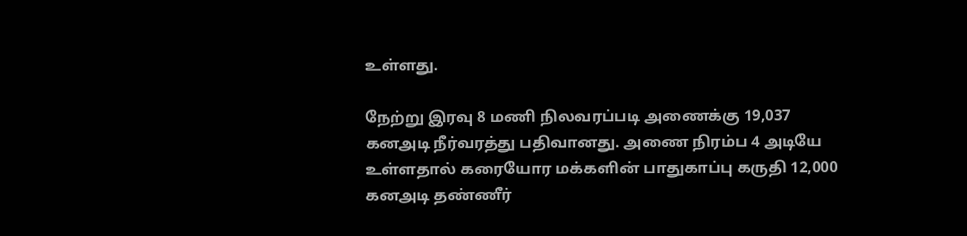உள்ளது.

நேற்று இரவு 8 மணி நிலவரப்படி அணைக்கு 19,037 கனஅடி நீர்வரத்து பதிவானது. அணை நிரம்ப 4 அடியே உள்ளதால் கரையோர மக்களின் பாதுகாப்பு கருதி 12,000 கனஅடி தண்ணீர்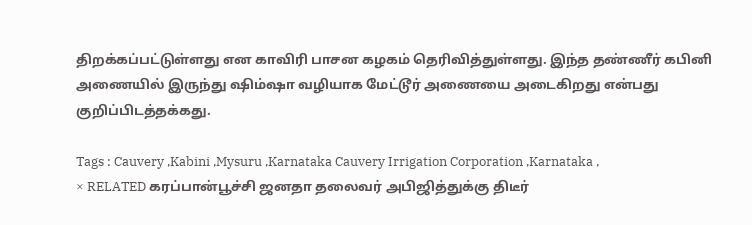திறக்கப்பட்டுள்ளது என காவிரி பாசன கழகம் தெரிவித்துள்ளது. இந்த தண்ணீர் கபினி அணையில் இருந்து ஷிம்ஷா வழியாக மேட்டூர் அணையை அடைகிறது என்பது குறிப்பிடத்தக்கது.

Tags : Cauvery ,Kabini ,Mysuru ,Karnataka Cauvery Irrigation Corporation ,Karnataka ,
× RELATED கரப்பான்பூச்சி ஜனதா தலைவர் அபிஜித்துக்கு திடீர்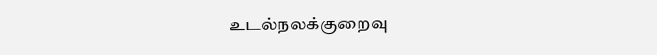உடல்நலக்குறைவு